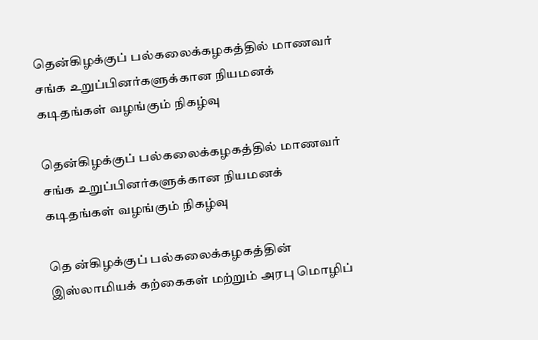தென்கிழக்குப் பல்கலைக்கழகத்தில் மாணவர் சங்க உறுப்பினர்களுக்கான நியமனக் கடிதங்கள் வழங்கும் நிகழ்வு

தென்கிழக்குப் பல்கலைக்கழகத்தில் மாணவர் சங்க உறுப்பினர்களுக்கான நியமனக் கடிதங்கள் வழங்கும் நிகழ்வு

தெ ன்கிழக்குப் பல்கலைக்கழகத்தின் இஸ்லாமியக் கற்கைகள் மற்றும் அரபு மொழிப்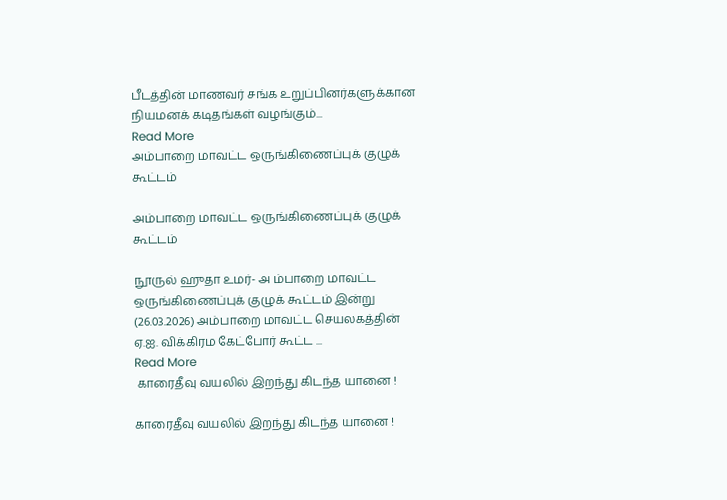பீடத்தின் மாணவர் சங்க உறுப்பினர்களுக்கான நியமனக் கடிதங்கள் வழங்கும்...
Read More
அம்பாறை மாவட்ட ஒருங்கிணைப்புக் குழுக் கூட்டம்

அம்பாறை மாவட்ட ஒருங்கிணைப்புக் குழுக் கூட்டம்

நூருல் ஹுதா உமர்- அ ம்பாறை மாவட்ட ஒருங்கிணைப்புக் குழுக் கூட்டம் இன்று (26.03.2026) அம்பாறை மாவட்ட செயலகத்தின் ஏ.ஐ. விக்கிரம கேட்போர் கூட்ட ...
Read More
 காரைதீவு வயலில் இறந்து கிடந்த யானை !

காரைதீவு வயலில் இறந்து கிடந்த யானை !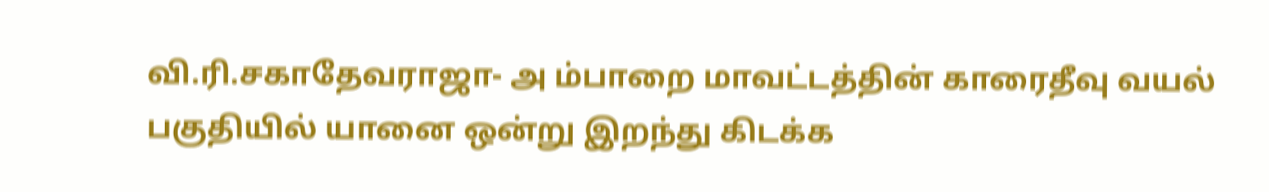வி.ரி.சகாதேவராஜா- அ ம்பாறை மாவட்டத்தின் காரைதீவு வயல் பகுதியில் யானை ஒன்று இறந்து கிடக்க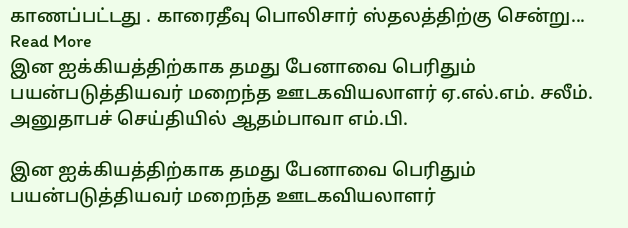காணப்பட்டது . காரைதீவு பொலிசார் ஸ்தலத்திற்கு சென்று...
Read More
இன ஐக்கியத்திற்காக தமது பேனாவை பெரிதும் பயன்படுத்தியவர் மறைந்த ஊடகவியலாளர் ஏ.எல்.எம். சலீம். அனுதாபச் செய்தியில் ஆதம்பாவா எம்.பி.

இன ஐக்கியத்திற்காக தமது பேனாவை பெரிதும் பயன்படுத்தியவர் மறைந்த ஊடகவியலாளர்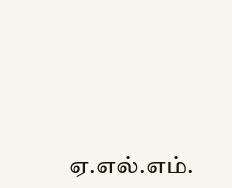ஏ.எல்.எம்.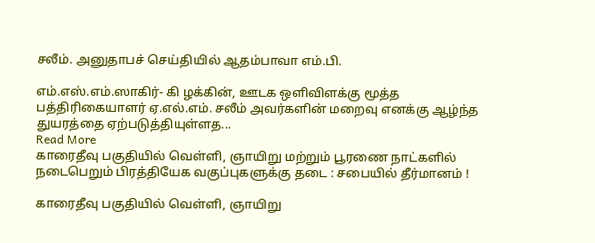சலீம். அனுதாபச் செய்தியில் ஆதம்பாவா எம்.பி.

எம்.எஸ்.எம்.ஸாகிர்- கி ழக்கின், ஊடக ஒளிவிளக்கு மூத்த பத்திரிகையாளர் ஏ.எல்.எம். சலீம் அவர்களின் மறைவு எனக்கு ஆழ்ந்த துயரத்தை ஏற்படுத்தியுள்ளத...
Read More
காரைதீவு பகுதியில் வெள்ளி, ஞாயிறு மற்றும் பூரணை நாட்களில் நடைபெறும் பிரத்தியேக வகுப்புகளுக்கு தடை : சபையில் தீர்மானம் !

காரைதீவு பகுதியில் வெள்ளி, ஞாயிறு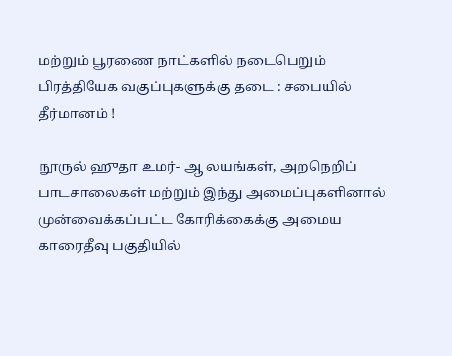மற்றும் பூரணை நாட்களில் நடைபெறும் பிரத்தியேக வகுப்புகளுக்கு தடை : சபையில் தீர்மானம் !

நூருல் ஹுதா உமர்- ஆ லயங்கள், அறநெறிப் பாடசாலைகள் மற்றும் இந்து அமைப்புகளினால் முன்வைக்கப்பட்ட கோரிக்கைக்கு அமைய காரைதீவு பகுதியில்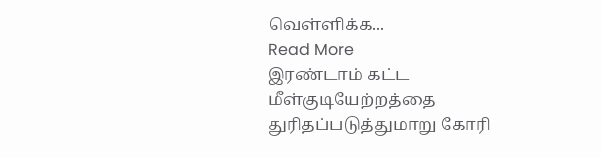வெள்ளிக்க...
Read More
இரண்டாம் கட்ட மீள்குடியேற்றத்தை துரிதப்படுத்துமாறு கோரி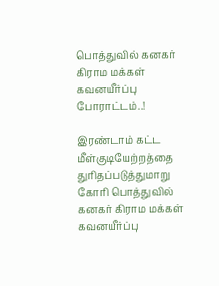பொத்துவில் கனகர் கிராம மக்கள் கவனயீர்ப்பு போராட்டம்..!

இரண்டாம் கட்ட மீள்குடியேற்றத்தை துரிதப்படுத்துமாறு கோரி பொத்துவில் கனகர் கிராம மக்கள் கவனயீர்ப்பு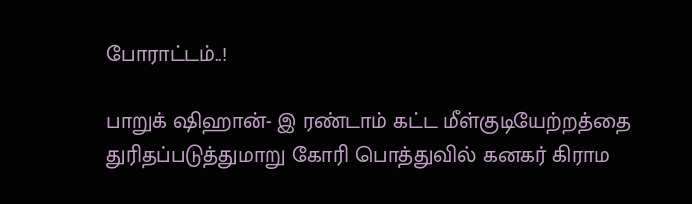போராட்டம்..!

பாறுக் ஷிஹான்- இ ரண்டாம் கட்ட மீள்குடியேற்றத்தை துரிதப்படுத்துமாறு கோரி பொத்துவில் கனகர் கிராம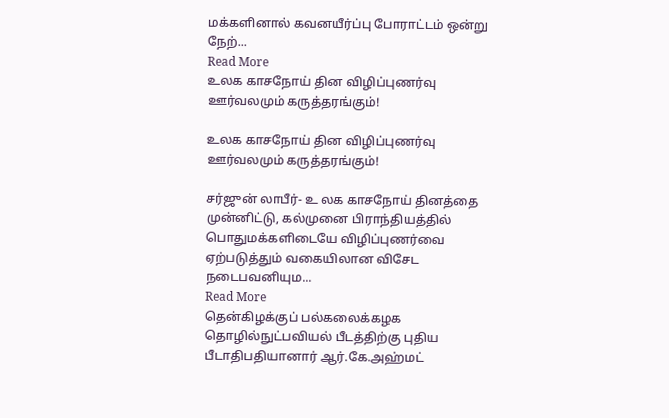மக்களினால் கவனயீர்ப்பு போராட்டம் ஒன்று நேற்...
Read More
உலக காசநோய் தின விழிப்புணர்வு ஊர்வலமும் கருத்தரங்கும்!

உலக காசநோய் தின விழிப்புணர்வு ஊர்வலமும் கருத்தரங்கும்!

சர்ஜுன் லாபீர்- உ லக காசநோய் தினத்தை முன்னிட்டு, கல்முனை பிராந்தியத்தில் பொதுமக்களிடையே விழிப்புணர்வை ஏற்படுத்தும் வகையிலான விசேட நடைபவனியும...
Read More
தென்கிழக்குப் பல்கலைக்கழக தொழில்நுட்பவியல் பீடத்திற்கு புதிய பீடாதிபதியானார் ஆர்.கே.அஹ்மட்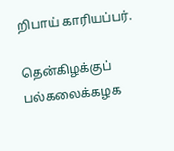றிபாய் காரியப்பர்.

தென்கிழக்குப் பல்கலைக்கழக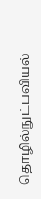தொழில்நுட்பவியல்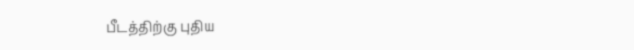பீடத்திற்கு புதிய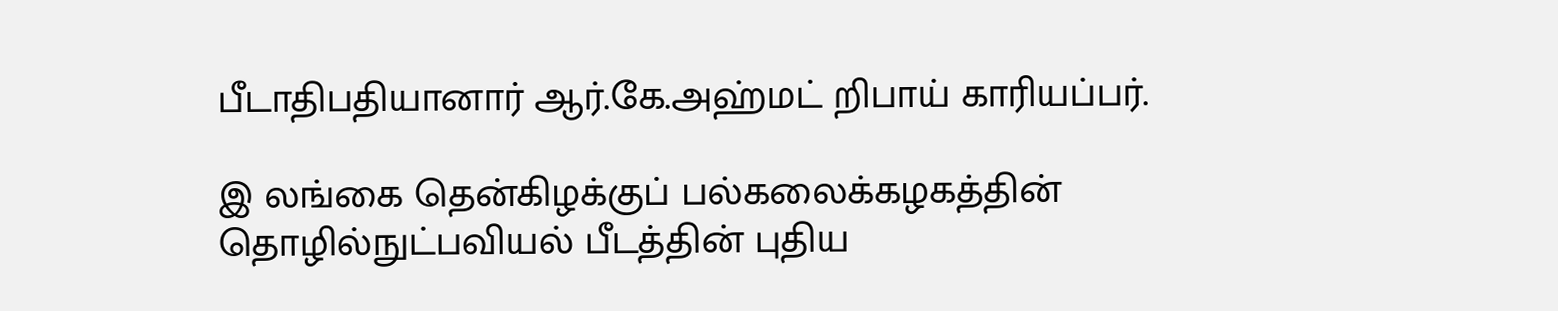பீடாதிபதியானார் ஆர்.கே.அஹ்மட் றிபாய் காரியப்பர்.

இ லங்கை தென்கிழக்குப் பல்கலைக்கழகத்தின் தொழில்நுட்பவியல் பீடத்தின் புதிய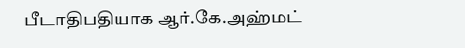பீடாதிபதியாக ஆர்.கே.அஹ்மட்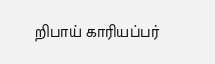றிபாய் காரியப்பர்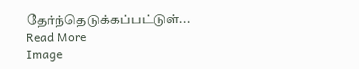தேர்ந்தெடுக்கப்பட்டுள்...
Read More
Image